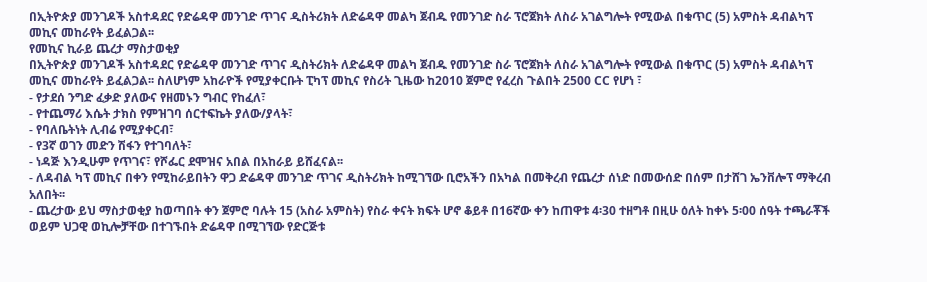በኢትዮጵያ መንገዶች አስተዳደር የድሬዳዋ መንገድ ጥገና ዲስትሪክት ለድሬዳዋ መልካ ጀብዱ የመንገድ ስራ ፕሮጀክት ለስራ አገልግሎት የሚውል በቁጥር (5) አምስት ዳብልካፕ መኪና መከራየት ይፈልጋል፡፡
የመኪና ኪራይ ጨረታ ማስታወቂያ
በኢትዮጵያ መንገዶች አስተዳደር የድሬዳዋ መንገድ ጥገና ዲስትሪክት ለድሬዳዋ መልካ ጀብዱ የመንገድ ስራ ፕሮጀክት ለስራ አገልግሎት የሚውል በቁጥር (5) አምስት ዳብልካፕ መኪና መከራየት ይፈልጋል፡፡ ስለሆነም አከራዮች የሚያቀርቡት ፒካፕ መኪና የስሪት ጊዜው ከ2010 ጀምሮ የፈረስ ጉልበት 2500 CC የሆነ ፣
- የታደሰ ንግድ ፈቃድ ያለውና የዘመኑን ግብር የከፈለ፣
- የተጨማሪ እሴት ታክስ የምዝገባ ሰርተፍኬት ያለው/ያላት፣
- የባለቤትነት ሊብሬ የሚያቀርብ፣
- የ3ኛ ወገን መድን ሽፋን የተገባለት፣
- ነዳጅ እንዲሁም የጥገና፣ የሾፌር ደሞዝና አበል በአከራይ ይሸፈናል፡፡
- ለዳብል ካፕ መኪና በቀን የሚከራይበትን ዋጋ ድሬዳዋ መንገድ ጥገና ዲስትሪክት ከሚገኘው ቢሮአችን በአካል በመቅረብ የጨረታ ሰነድ በመውሰድ በሰም በታሸገ ኤንቨሎፕ ማቅረብ አለበት፡፡
- ጨረታው ይህ ማስታወቂያ ከወጣበት ቀን ጀምሮ ባሉት 15 (አስራ አምስት) የስራ ቀናት ክፍት ሆኖ ቆይቶ በ16ኛው ቀን ከጠዋቱ 4፡30 ተዘግቶ በዚሁ ዕለት ከቀኑ 5፡00 ሰዓት ተጫራቾች ወይም ህጋዊ ወኪሎቻቸው በተገኙበት ድሬዳዋ በሚገኘው የድርጅቱ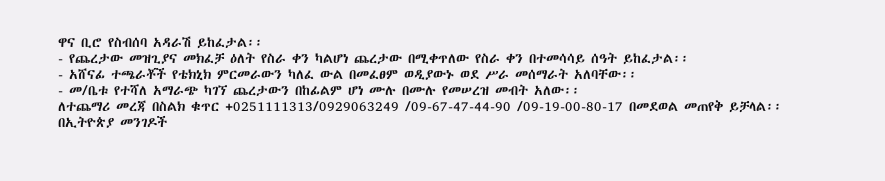ዋና ቢሮ የስብሰባ አዳራሽ ይከፈታል፡፡
- የጨረታው መዝጊያና መክፈቻ ዕለት የስራ ቀን ካልሆነ ጨረታው በሚቀጥለው የስራ ቀን በተመሳሳይ ሰዓት ይከፈታል፡፡
- አሸናፊ ተጫራቾች የቴክኒክ ምርመራውን ካለፈ ውል በመፈፀም ወዲያውኑ ወደ ሥራ መሰማራት አለባቸው፡፡
- መ/ቤቱ የተሻለ አማራጭ ካገኘ ጨረታውን በከፊልም ሆነ ሙሉ በሙሉ የመሠረዝ መብት አለው፡፡
ለተጨማሪ መረጃ በስልክ ቁጥር +0251111313/0929063249 /09-67-47-44-90 /09-19-00-80-17 በመደወል መጠየቅ ይቻላል፡፡
በኢትዮጵያ መንገዶች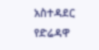አስተዳደር የድሬዳዋ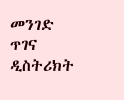መንገድ ጥገና ዲስትሪክት